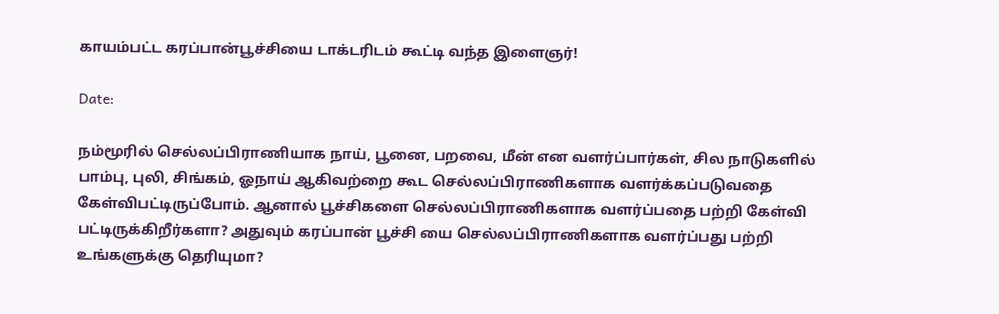காயம்பட்ட கரப்பான்பூச்சியை டாக்டரிடம் கூட்டி வந்த இளைஞர்!

Date:

நம்மூரில் செல்லப்பிராணியாக நாய், பூனை, பறவை, மீன் என வளர்ப்பார்கள், சில நாடுகளில் பாம்பு, புலி, சிங்கம், ஓநாய் ஆகிவற்றை கூட செல்லப்பிராணிகளாக வளர்க்கப்படுவதை கேள்விபட்டிருப்போம். ஆனால் பூச்சிகளை செல்லப்பிராணிகளாக வளர்ப்பதை பற்றி கேள்வி பட்டிருக்கிறீர்களா? அதுவும் கரப்பான் பூச்சி யை செல்லப்பிராணிகளாக வளர்ப்பது பற்றி உங்களுக்கு தெரியுமா?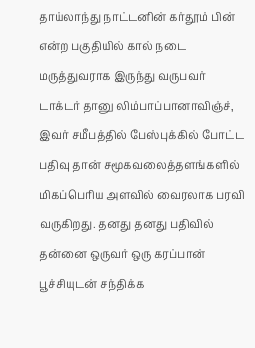தாய்லாந்து நாட்டனின் கர்தூம் பின் என்ற பகுதியில் கால் நடை மருத்துவராக இருந்து வருபவர் டாக்டர் தானு லிம்பாப்பானாவிஞ்ச், இவர் சமீபத்தில் பேஸ்புக்கில் போட்ட பதிவு தான் சமூகவலைத்தளங்களில் மிகப்பெரிய அளவில் வைரலாக பரவி வருகிறது. தனது தனது பதிவில் தன்னை ஒருவர் ஒரு கரப்பான் பூச்சியுடன் சந்திக்க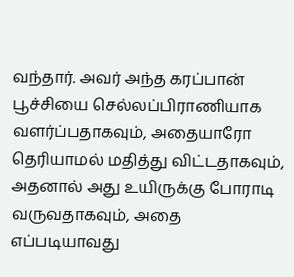வந்தார். அவர் அந்த கரப்பான் பூச்சியை செல்லப்பிராணியாக வளர்ப்பதாகவும், அதையாரோ தெரியாமல் மதித்து விட்டதாகவும், அதனால் அது உயிருக்கு போராடி வருவதாகவும், அதை எப்படியாவது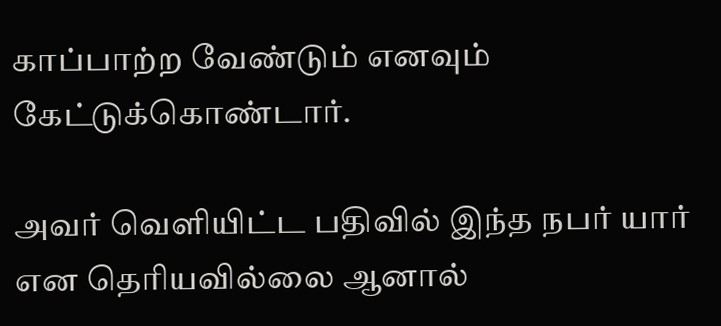காப்பாற்ற வேண்டும் எனவும் கேட்டுக்கொண்டார்.

அவர் வெளியிட்ட பதிவில் இந்த நபர் யார் என தெரியவில்லை ஆனால்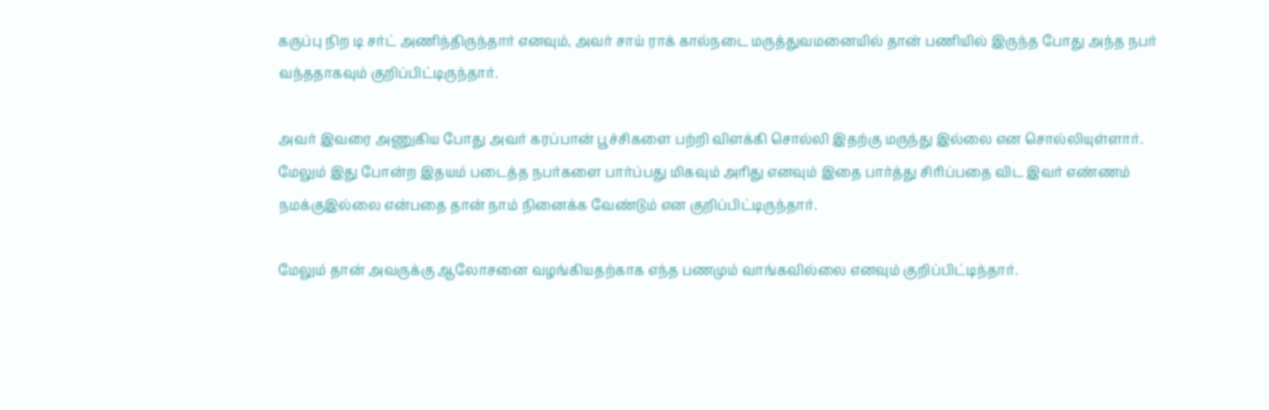கருப்பு நிற டி சர்ட் அணிந்திருந்தார் எனவும், அவர் சாய் ராக் கால்நடை மருத்துவமனையில் தான் பணியில் இருந்த போது அந்த நபர் வந்ததாகவும் குறிப்பிட்டிருந்தார்.

அவர் இவரை அணுகிய போது அவர் கரப்பான் பூச்சிகளை பற்றி விளக்கி சொல்லி இதற்கு மருந்து இல்லை என சொல்லியுள்ளார். மேலும் இது போன்ற இதயம் படைத்த நபர்களை பார்ப்பது மிகவும் அரிது எனவும் இதை பார்த்து சிரிப்பதை விட இவர் எண்ணம் நமக்குஇல்லை என்பதை தான் நாம் நினைக்க வேண்டும் என குறிப்பிட்டிருந்தார்.

மேலும் தான் அவருக்கு ஆலோசனை வழங்கியதற்காக எந்த பணமும் வாங்கவில்லை எனவும் குறிப்பிட்டிந்தார்.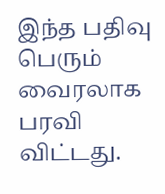இந்த பதிவு பெரும் வைரலாக பரவி விட்டது.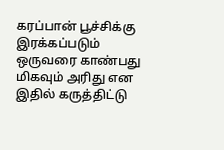கரப்பான் பூச்சிக்கு இரக்கப்படும் ஒருவரை காண்பது மிகவும் அரிது என இதில் கருத்திட்டு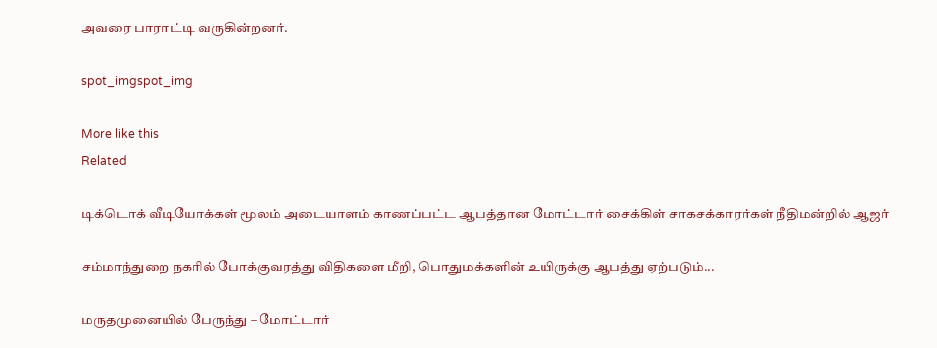அவரை பாராட்டி வருகின்றனர்.

spot_imgspot_img

More like this
Related

டிக்டொக் வீடியோக்கள் மூலம் அடையாளம் காணப்பட்ட ஆபத்தான மோட்டார் சைக்கிள் சாகசக்காரர்கள் நீதிமன்றில் ஆஜர்

சம்மாந்துறை நகரில் போக்குவரத்து விதிகளை மீறி, பொதுமக்களின் உயிருக்கு ஆபத்து ஏற்படும்...

மருதமுனையில் பேருந்து – மோட்டார்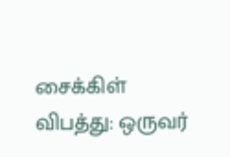சைக்கிள் விபத்து: ஒருவர்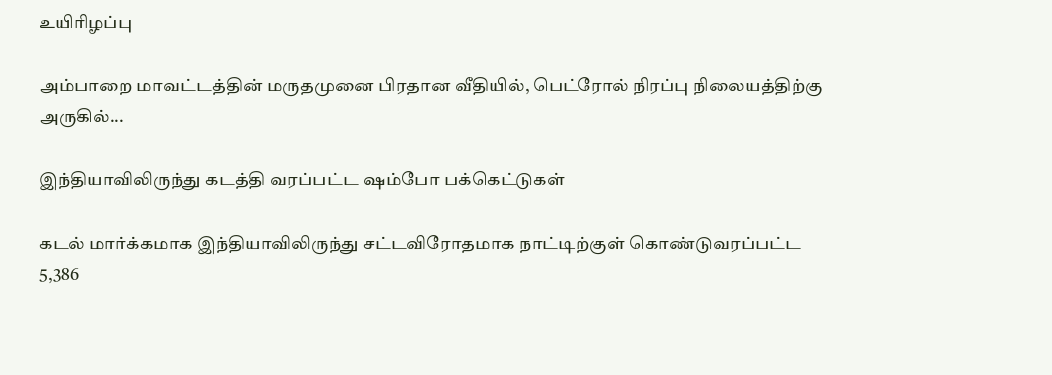உயிரிழப்பு

அம்பாறை மாவட்டத்தின் மருதமுனை பிரதான வீதியில், பெட்ரோல் நிரப்பு நிலையத்திற்கு அருகில்...

இந்தியாவிலிருந்து கடத்தி வரப்பட்ட ஷம்போ பக்கெட்டுகள்

கடல் மார்க்கமாக இந்தியாவிலிருந்து சட்டவிரோதமாக நாட்டிற்குள் கொண்டுவரப்பட்ட 5,386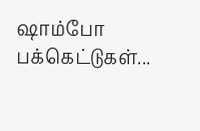ஷாம்போ பக்கெட்டுகள்...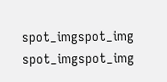spot_imgspot_img
spot_imgspot_img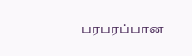பரபரப்பான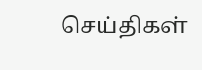செய்திகள்